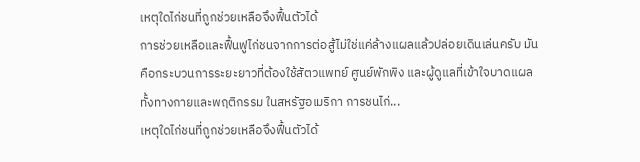เหตุใดไก่ชนที่ถูกช่วยเหลือจึงฟื้นตัวได้
การช่วยเหลือและฟื้นฟูไก่ชนจากการต่อสู้ไม่ใช่แค่ล้างแผลแล้วปล่อยเดินเล่นครับ มันคือกระบวนการระยะยาวที่ต้องใช้สัตวแพทย์ ศูนย์พักพิง และผู้ดูแลที่เข้าใจบาดแผลทั้งทางกายและพฤติกรรม ในสหรัฐอเมริกา การชนไก่...
เหตุใดไก่ชนที่ถูกช่วยเหลือจึงฟื้นตัวได้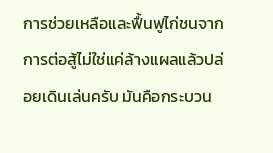การช่วยเหลือและฟื้นฟูไก่ชนจากการต่อสู้ไม่ใช่แค่ล้างแผลแล้วปล่อยเดินเล่นครับ มันคือกระบวน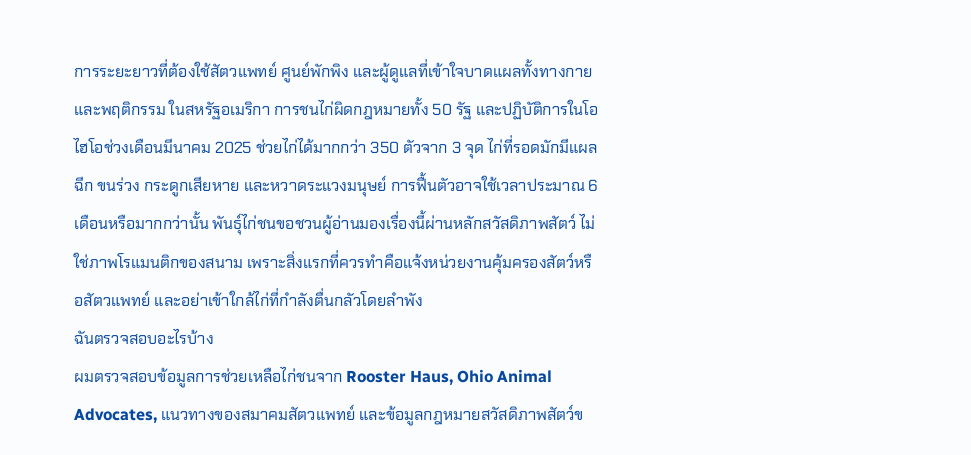การระยะยาวที่ต้องใช้สัตวแพทย์ ศูนย์พักพิง และผู้ดูแลที่เข้าใจบาดแผลทั้งทางกายและพฤติกรรม ในสหรัฐอเมริกา การชนไก่ผิดกฎหมายทั้ง 50 รัฐ และปฏิบัติการในโอไฮโอช่วงเดือนมีนาคม 2025 ช่วยไก่ได้มากกว่า 350 ตัวจาก 3 จุด ไก่ที่รอดมักมีแผลฉีก ขนร่วง กระดูกเสียหาย และหวาดระแวงมนุษย์ การฟื้นตัวอาจใช้เวลาประมาณ 6 เดือนหรือมากกว่านั้น พันธุ์ไก่ชนขอชวนผู้อ่านมองเรื่องนี้ผ่านหลักสวัสดิภาพสัตว์ ไม่ใช่ภาพโรแมนติกของสนาม เพราะสิ่งแรกที่ควรทำคือแจ้งหน่วยงานคุ้มครองสัตว์หรือสัตวแพทย์ และอย่าเข้าใกล้ไก่ที่กำลังตื่นกลัวโดยลำพัง
ฉันตรวจสอบอะไรบ้าง
ผมตรวจสอบข้อมูลการช่วยเหลือไก่ชนจาก Rooster Haus, Ohio Animal Advocates, แนวทางของสมาคมสัตวแพทย์ และข้อมูลกฎหมายสวัสดิภาพสัตว์ข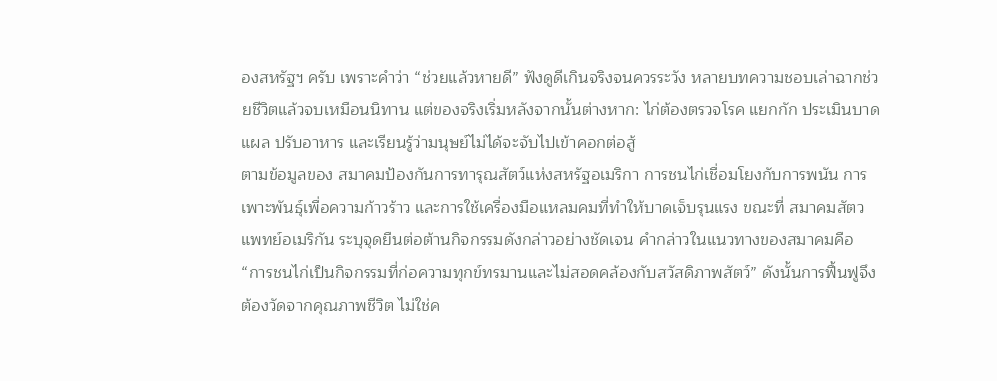องสหรัฐฯ ครับ เพราะคำว่า “ช่วยแล้วหายดี” ฟังดูดีเกินจริงจนควรระวัง หลายบทความชอบเล่าฉากช่วยชีวิตแล้วจบเหมือนนิทาน แต่ของจริงเริ่มหลังจากนั้นต่างหาก: ไก่ต้องตรวจโรค แยกกัก ประเมินบาดแผล ปรับอาหาร และเรียนรู้ว่ามนุษย์ไม่ได้จะจับไปเข้าคอกต่อสู้
ตามข้อมูลของ สมาคมป้องกันการทารุณสัตว์แห่งสหรัฐอเมริกา การชนไก่เชื่อมโยงกับการพนัน การเพาะพันธุ์เพื่อความก้าวร้าว และการใช้เครื่องมือแหลมคมที่ทำให้บาดเจ็บรุนแรง ขณะที่ สมาคมสัตวแพทย์อเมริกัน ระบุจุดยืนต่อต้านกิจกรรมดังกล่าวอย่างชัดเจน คำกล่าวในแนวทางของสมาคมคือ “การชนไก่เป็นกิจกรรมที่ก่อความทุกข์ทรมานและไม่สอดคล้องกับสวัสดิภาพสัตว์” ดังนั้นการฟื้นฟูจึงต้องวัดจากคุณภาพชีวิต ไม่ใช่ค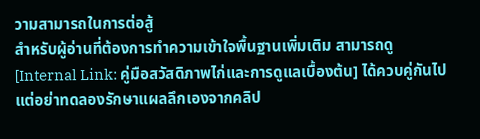วามสามารถในการต่อสู้
สำหรับผู้อ่านที่ต้องการทำความเข้าใจพื้นฐานเพิ่มเติม สามารถดู [Internal Link: คู่มือสวัสดิภาพไก่และการดูแลเบื้องต้น] ได้ควบคู่กันไป แต่อย่าทดลองรักษาแผลลึกเองจากคลิป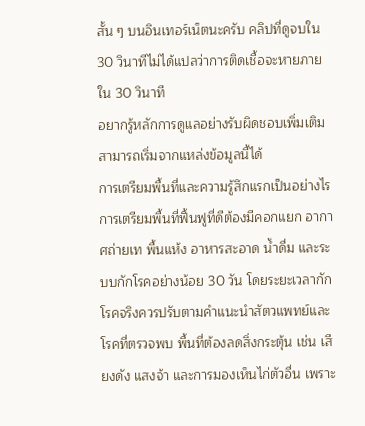สั้น ๆ บนอินเทอร์เน็ตนะครับ คลิปที่ดูจบใน 30 วินาทีไม่ได้แปลว่าการติดเชื้อจะหายภายใน 30 วินาที
อยากรู้หลักการดูแลอย่างรับผิดชอบเพิ่มเติม สามารถเริ่มจากแหล่งข้อมูลนี้ได้
การเตรียมพื้นที่และความรู้สึกแรกเป็นอย่างไร
การเตรียมพื้นที่ฟื้นฟูที่ดีต้องมีคอกแยก อากาศถ่ายเท พื้นแห้ง อาหารสะอาด น้ำดื่ม และระบบกักโรคอย่างน้อย 30 วัน โดยระยะเวลากักโรคจริงควรปรับตามคำแนะนำสัตวแพทย์และโรคที่ตรวจพบ พื้นที่ต้องลดสิ่งกระตุ้น เช่น เสียงดัง แสงจ้า และการมองเห็นไก่ตัวอื่น เพราะ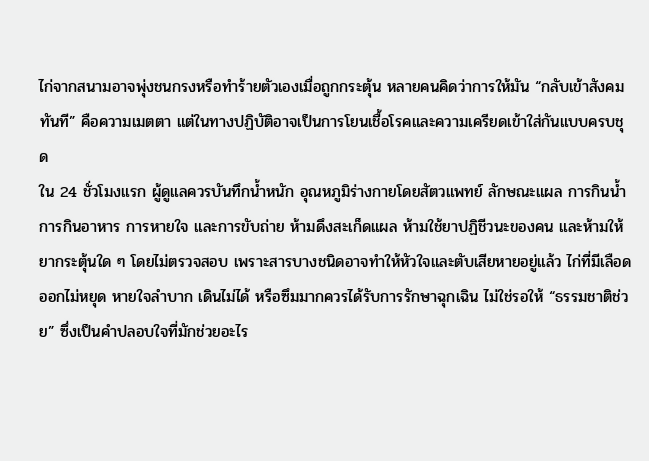ไก่จากสนามอาจพุ่งชนกรงหรือทำร้ายตัวเองเมื่อถูกกระตุ้น หลายคนคิดว่าการให้มัน “กลับเข้าสังคมทันที” คือความเมตตา แต่ในทางปฏิบัติอาจเป็นการโยนเชื้อโรคและความเครียดเข้าใส่กันแบบครบชุด
ใน 24 ชั่วโมงแรก ผู้ดูแลควรบันทึกน้ำหนัก อุณหภูมิร่างกายโดยสัตวแพทย์ ลักษณะแผล การกินน้ำ การกินอาหาร การหายใจ และการขับถ่าย ห้ามดึงสะเก็ดแผล ห้ามใช้ยาปฏิชีวนะของคน และห้ามให้ยากระตุ้นใด ๆ โดยไม่ตรวจสอบ เพราะสารบางชนิดอาจทำให้หัวใจและตับเสียหายอยู่แล้ว ไก่ที่มีเลือดออกไม่หยุด หายใจลำบาก เดินไม่ได้ หรือซึมมากควรได้รับการรักษาฉุกเฉิน ไม่ใช่รอให้ “ธรรมชาติช่วย” ซึ่งเป็นคำปลอบใจที่มักช่วยอะไร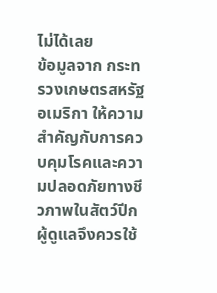ไม่ได้เลย
ข้อมูลจาก กระทรวงเกษตรสหรัฐอเมริกา ให้ความสำคัญกับการควบคุมโรคและความปลอดภัยทางชีวภาพในสัตว์ปีก ผู้ดูแลจึงควรใช้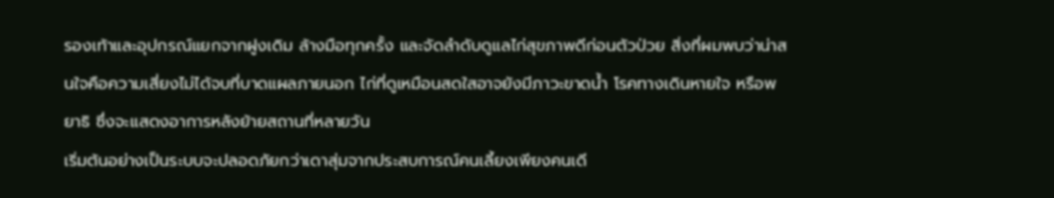รองเท้าและอุปกรณ์แยกจากฝูงเดิม ล้างมือทุกครั้ง และจัดลำดับดูแลไก่สุขภาพดีก่อนตัวป่วย สิ่งที่ผมพบว่าน่าสนใจคือความเสี่ยงไม่ได้จบที่บาดแผลภายนอก ไก่ที่ดูเหมือนสดใสอาจยังมีภาวะขาดน้ำ โรคทางเดินหายใจ หรือพยาธิ ซึ่งจะแสดงอาการหลังย้ายสถานที่หลายวัน
เริ่มต้นอย่างเป็นระบบจะปลอดภัยกว่าเดาสุ่มจากประสบการณ์คนเลี้ยงเพียงคนเดี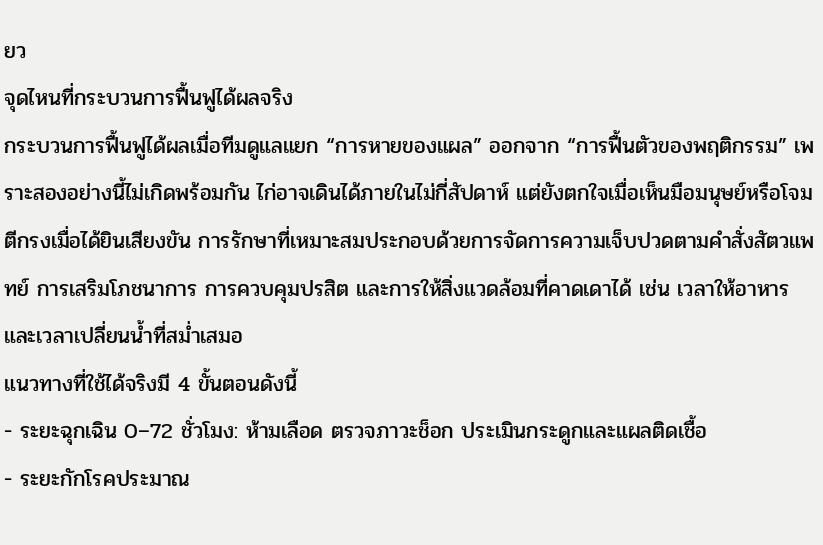ยว
จุดไหนที่กระบวนการฟื้นฟูได้ผลจริง
กระบวนการฟื้นฟูได้ผลเมื่อทีมดูแลแยก “การหายของแผล” ออกจาก “การฟื้นตัวของพฤติกรรม” เพราะสองอย่างนี้ไม่เกิดพร้อมกัน ไก่อาจเดินได้ภายในไม่กี่สัปดาห์ แต่ยังตกใจเมื่อเห็นมือมนุษย์หรือโจมตีกรงเมื่อได้ยินเสียงขัน การรักษาที่เหมาะสมประกอบด้วยการจัดการความเจ็บปวดตามคำสั่งสัตวแพทย์ การเสริมโภชนาการ การควบคุมปรสิต และการให้สิ่งแวดล้อมที่คาดเดาได้ เช่น เวลาให้อาหารและเวลาเปลี่ยนน้ำที่สม่ำเสมอ
แนวทางที่ใช้ได้จริงมี 4 ขั้นตอนดังนี้
- ระยะฉุกเฉิน 0–72 ชั่วโมง: ห้ามเลือด ตรวจภาวะช็อก ประเมินกระดูกและแผลติดเชื้อ
- ระยะกักโรคประมาณ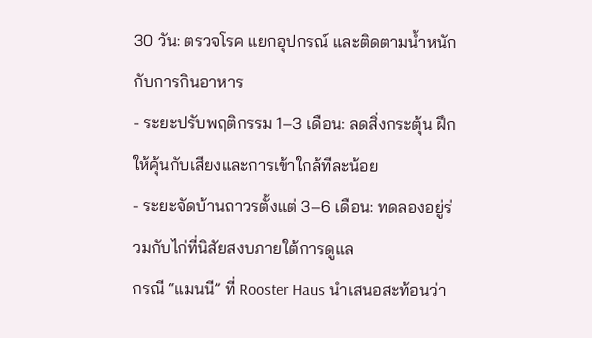30 วัน: ตรวจโรค แยกอุปกรณ์ และติดตามน้ำหนักกับการกินอาหาร
- ระยะปรับพฤติกรรม 1–3 เดือน: ลดสิ่งกระตุ้น ฝึกให้คุ้นกับเสียงและการเข้าใกล้ทีละน้อย
- ระยะจัดบ้านถาวรตั้งแต่ 3–6 เดือน: ทดลองอยู่ร่วมกับไก่ที่นิสัยสงบภายใต้การดูแล
กรณี “แมนนี” ที่ Rooster Haus นำเสนอสะท้อนว่า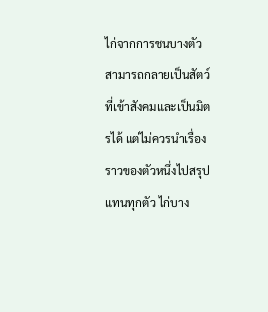ไก่จากการชนบางตัวสามารถกลายเป็นสัตว์ที่เข้าสังคมและเป็นมิตรได้ แต่ไม่ควรนำเรื่องราวของตัวหนึ่งไปสรุปแทนทุกตัว ไก่บาง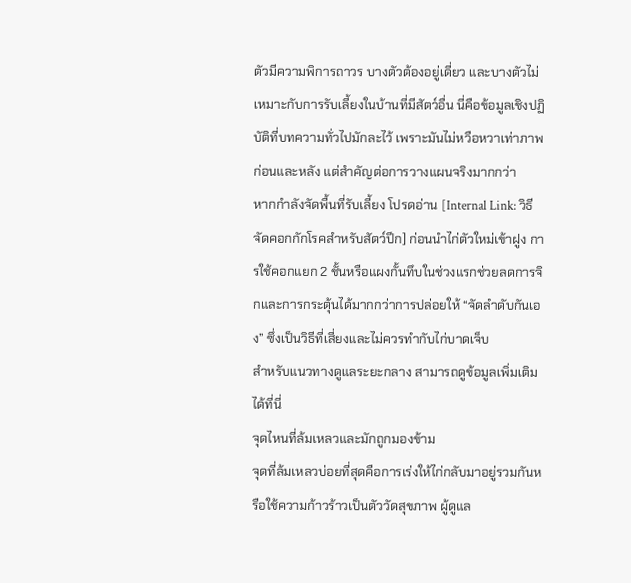ตัวมีความพิการถาวร บางตัวต้องอยู่เดี่ยว และบางตัวไม่เหมาะกับการรับเลี้ยงในบ้านที่มีสัตว์อื่น นี่คือข้อมูลเชิงปฏิบัติที่บทความทั่วไปมักละไว้ เพราะมันไม่หวือหวาเท่าภาพก่อนและหลัง แต่สำคัญต่อการวางแผนจริงมากกว่า
หากกำลังจัดพื้นที่รับเลี้ยง โปรดอ่าน [Internal Link: วิธีจัดคอกกักโรคสำหรับสัตว์ปีก] ก่อนนำไก่ตัวใหม่เข้าฝูง การใช้คอกแยก 2 ชั้นหรือแผงกั้นทึบในช่วงแรกช่วยลดการจิกและการกระตุ้นได้มากกว่าการปล่อยให้ “จัดลำดับกันเอง” ซึ่งเป็นวิธีที่เสี่ยงและไม่ควรทำกับไก่บาดเจ็บ
สำหรับแนวทางดูแลระยะกลาง สามารถดูข้อมูลเพิ่มเติมได้ที่นี่
จุดไหนที่ล้มเหลวและมักถูกมองข้าม
จุดที่ล้มเหลวบ่อยที่สุดคือการเร่งให้ไก่กลับมาอยู่รวมกันหรือใช้ความก้าวร้าวเป็นตัววัดสุขภาพ ผู้ดูแล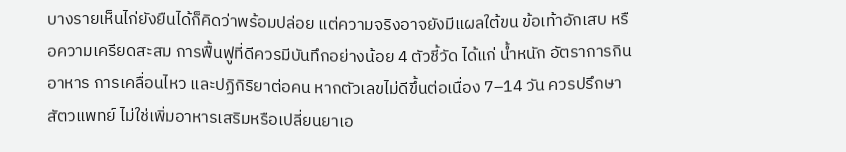บางรายเห็นไก่ยังยืนได้ก็คิดว่าพร้อมปล่อย แต่ความจริงอาจยังมีแผลใต้ขน ข้อเท้าอักเสบ หรือความเครียดสะสม การฟื้นฟูที่ดีควรมีบันทึกอย่างน้อย 4 ตัวชี้วัด ได้แก่ น้ำหนัก อัตราการกินอาหาร การเคลื่อนไหว และปฏิกิริยาต่อคน หากตัวเลขไม่ดีขึ้นต่อเนื่อง 7–14 วัน ควรปรึกษาสัตวแพทย์ ไม่ใช่เพิ่มอาหารเสริมหรือเปลี่ยนยาเอ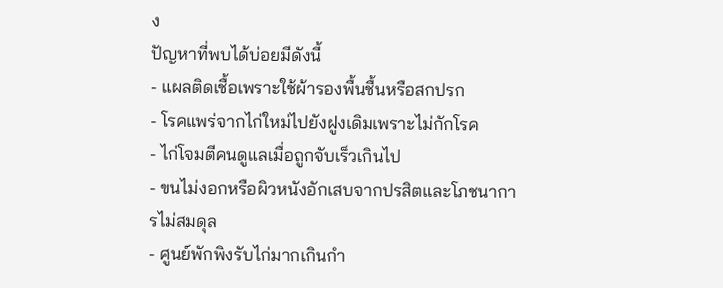ง
ปัญหาที่พบได้บ่อยมีดังนี้
- แผลติดเชื้อเพราะใช้ผ้ารองพื้นชื้นหรือสกปรก
- โรคแพร่จากไก่ใหม่ไปยังฝูงเดิมเพราะไม่กักโรค
- ไก่โจมตีคนดูแลเมื่อถูกจับเร็วเกินไป
- ขนไม่งอกหรือผิวหนังอักเสบจากปรสิตและโภชนาการไม่สมดุล
- ศูนย์พักพิงรับไก่มากเกินกำ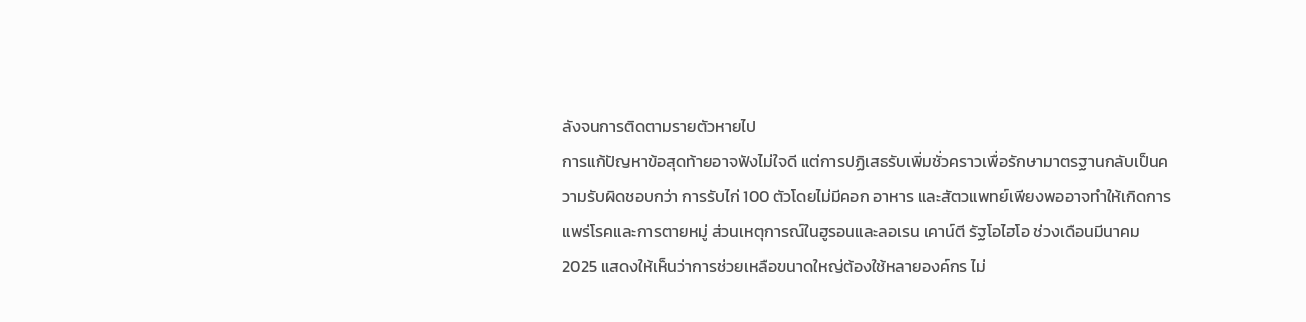ลังจนการติดตามรายตัวหายไป
การแก้ปัญหาข้อสุดท้ายอาจฟังไม่ใจดี แต่การปฏิเสธรับเพิ่มชั่วคราวเพื่อรักษามาตรฐานกลับเป็นความรับผิดชอบกว่า การรับไก่ 100 ตัวโดยไม่มีคอก อาหาร และสัตวแพทย์เพียงพออาจทำให้เกิดการแพร่โรคและการตายหมู่ ส่วนเหตุการณ์ในฮูรอนและลอเรน เคาน์ตี รัฐโอไฮโอ ช่วงเดือนมีนาคม 2025 แสดงให้เห็นว่าการช่วยเหลือขนาดใหญ่ต้องใช้หลายองค์กร ไม่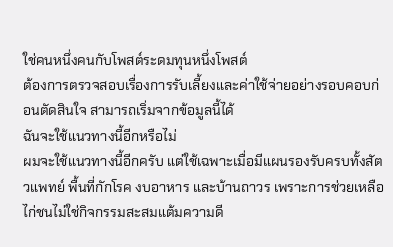ใช่คนหนึ่งคนกับโพสต์ระดมทุนหนึ่งโพสต์
ต้องการตรวจสอบเรื่องการรับเลี้ยงและค่าใช้จ่ายอย่างรอบคอบก่อนตัดสินใจ สามารถเริ่มจากข้อมูลนี้ได้
ฉันจะใช้แนวทางนี้อีกหรือไม่
ผมจะใช้แนวทางนี้อีกครับ แต่ใช้เฉพาะเมื่อมีแผนรองรับครบทั้งสัตวแพทย์ พื้นที่กักโรค งบอาหาร และบ้านถาวร เพราะการช่วยเหลือไก่ชนไม่ใช่กิจกรรมสะสมแต้มความดี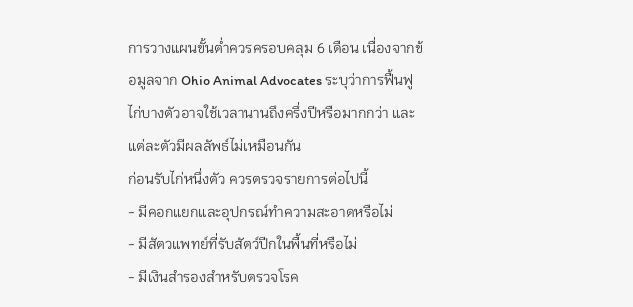การวางแผนขั้นต่ำควรครอบคลุม 6 เดือน เนื่องจากข้อมูลจาก Ohio Animal Advocates ระบุว่าการฟื้นฟูไก่บางตัวอาจใช้เวลานานถึงครึ่งปีหรือมากกว่า และแต่ละตัวมีผลลัพธ์ไม่เหมือนกัน
ก่อนรับไก่หนึ่งตัว ควรตรวจรายการต่อไปนี้
- มีคอกแยกและอุปกรณ์ทำความสะอาดหรือไม่
- มีสัตวแพทย์ที่รับสัตว์ปีกในพื้นที่หรือไม่
- มีเงินสำรองสำหรับตรวจโรค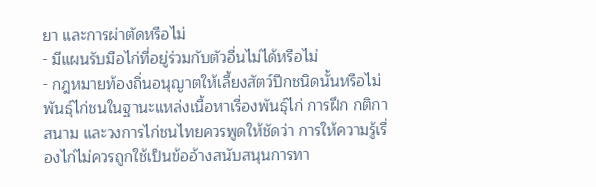ยา และการผ่าตัดหรือไม่
- มีแผนรับมือไก่ที่อยู่ร่วมกับตัวอื่นไม่ได้หรือไม่
- กฎหมายท้องถิ่นอนุญาตให้เลี้ยงสัตว์ปีกชนิดนั้นหรือไม่
พันธุ์ไก่ชนในฐานะแหล่งเนื้อหาเรื่องพันธุ์ไก่ การฝึก กติกาสนาม และวงการไก่ชนไทยควรพูดให้ชัดว่า การให้ความรู้เรื่องไก่ไม่ควรถูกใช้เป็นข้ออ้างสนับสนุนการทา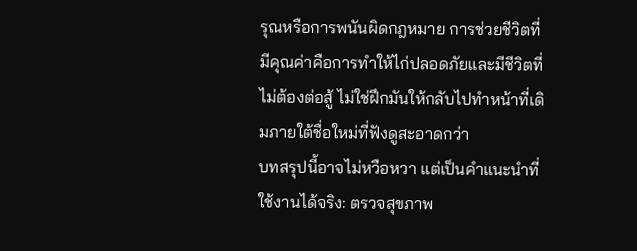รุณหรือการพนันผิดกฎหมาย การช่วยชีวิตที่มีคุณค่าคือการทำให้ไก่ปลอดภัยและมีชีวิตที่ไม่ต้องต่อสู้ ไม่ใช่ฝึกมันให้กลับไปทำหน้าที่เดิมภายใต้ชื่อใหม่ที่ฟังดูสะอาดกว่า
บทสรุปนี้อาจไม่หวือหวา แต่เป็นคำแนะนำที่ใช้งานได้จริง: ตรวจสุขภาพ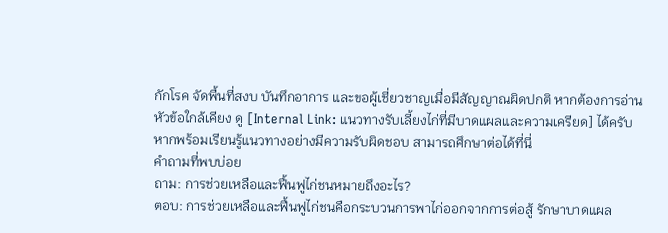กักโรค จัดพื้นที่สงบ บันทึกอาการ และขอผู้เชี่ยวชาญเมื่อมีสัญญาณผิดปกติ หากต้องการอ่านหัวข้อใกล้เคียง ดู [Internal Link: แนวทางรับเลี้ยงไก่ที่มีบาดแผลและความเครียด] ได้ครับ
หากพร้อมเรียนรู้แนวทางอย่างมีความรับผิดชอบ สามารถศึกษาต่อได้ที่นี่
คำถามที่พบบ่อย
ถาม: การช่วยเหลือและฟื้นฟูไก่ชนหมายถึงอะไร?
ตอบ: การช่วยเหลือและฟื้นฟูไก่ชนคือกระบวนการพาไก่ออกจากการต่อสู้ รักษาบาดแผล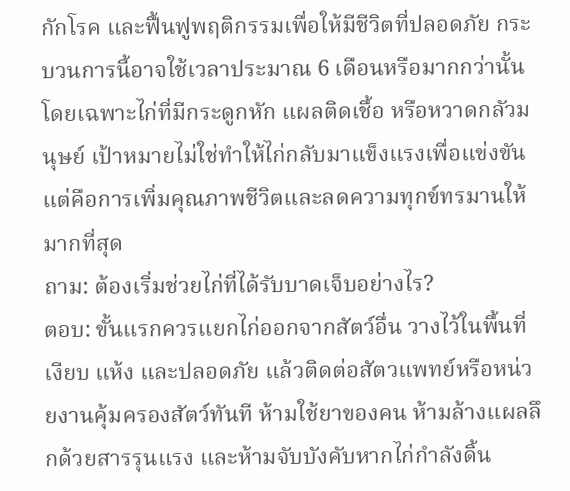กักโรค และฟื้นฟูพฤติกรรมเพื่อให้มีชีวิตที่ปลอดภัย กระบวนการนี้อาจใช้เวลาประมาณ 6 เดือนหรือมากกว่านั้น โดยเฉพาะไก่ที่มีกระดูกหัก แผลติดเชื้อ หรือหวาดกลัวมนุษย์ เป้าหมายไม่ใช่ทำให้ไก่กลับมาแข็งแรงเพื่อแข่งขัน แต่คือการเพิ่มคุณภาพชีวิตและลดความทุกข์ทรมานให้มากที่สุด
ถาม: ต้องเริ่มช่วยไก่ที่ได้รับบาดเจ็บอย่างไร?
ตอบ: ขั้นแรกควรแยกไก่ออกจากสัตว์อื่น วางไว้ในพื้นที่เงียบ แห้ง และปลอดภัย แล้วติดต่อสัตวแพทย์หรือหน่วยงานคุ้มครองสัตว์ทันที ห้ามใช้ยาของคน ห้ามล้างแผลลึกด้วยสารรุนแรง และห้ามจับบังคับหากไก่กำลังดิ้น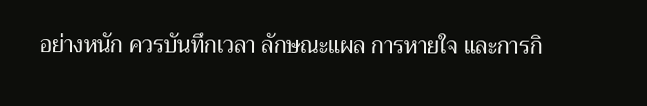อย่างหนัก ควรบันทึกเวลา ลักษณะแผล การหายใจ และการกิ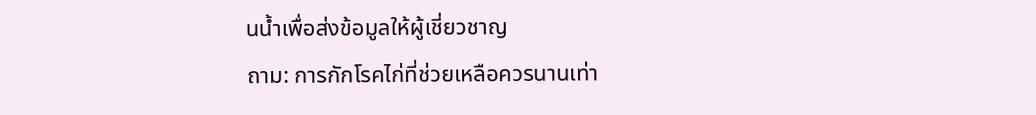นน้ำเพื่อส่งข้อมูลให้ผู้เชี่ยวชาญ
ถาม: การกักโรคไก่ที่ช่วยเหลือควรนานเท่า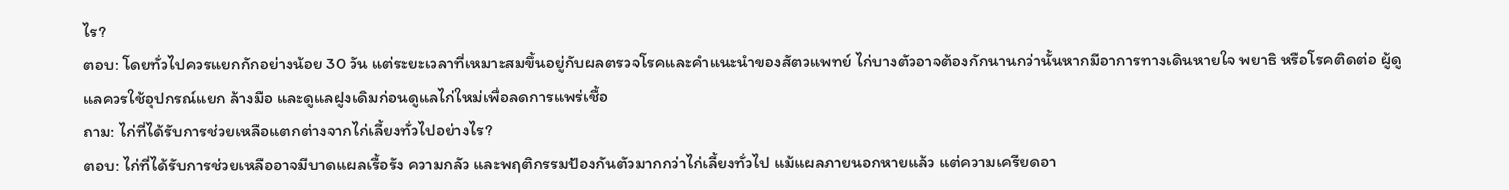ไร?
ตอบ: โดยทั่วไปควรแยกกักอย่างน้อย 30 วัน แต่ระยะเวลาที่เหมาะสมขึ้นอยู่กับผลตรวจโรคและคำแนะนำของสัตวแพทย์ ไก่บางตัวอาจต้องกักนานกว่านั้นหากมีอาการทางเดินหายใจ พยาธิ หรือโรคติดต่อ ผู้ดูแลควรใช้อุปกรณ์แยก ล้างมือ และดูแลฝูงเดิมก่อนดูแลไก่ใหม่เพื่อลดการแพร่เชื้อ
ถาม: ไก่ที่ได้รับการช่วยเหลือแตกต่างจากไก่เลี้ยงทั่วไปอย่างไร?
ตอบ: ไก่ที่ได้รับการช่วยเหลืออาจมีบาดแผลเรื้อรัง ความกลัว และพฤติกรรมป้องกันตัวมากกว่าไก่เลี้ยงทั่วไป แม้แผลภายนอกหายแล้ว แต่ความเครียดอา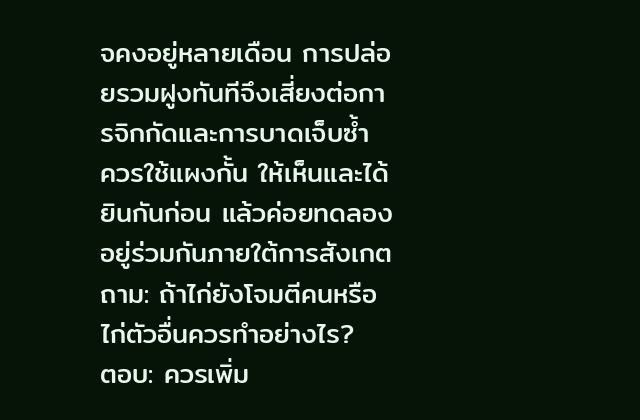จคงอยู่หลายเดือน การปล่อยรวมฝูงทันทีจึงเสี่ยงต่อการจิกกัดและการบาดเจ็บซ้ำ ควรใช้แผงกั้น ให้เห็นและได้ยินกันก่อน แล้วค่อยทดลองอยู่ร่วมกันภายใต้การสังเกต
ถาม: ถ้าไก่ยังโจมตีคนหรือไก่ตัวอื่นควรทำอย่างไร?
ตอบ: ควรเพิ่ม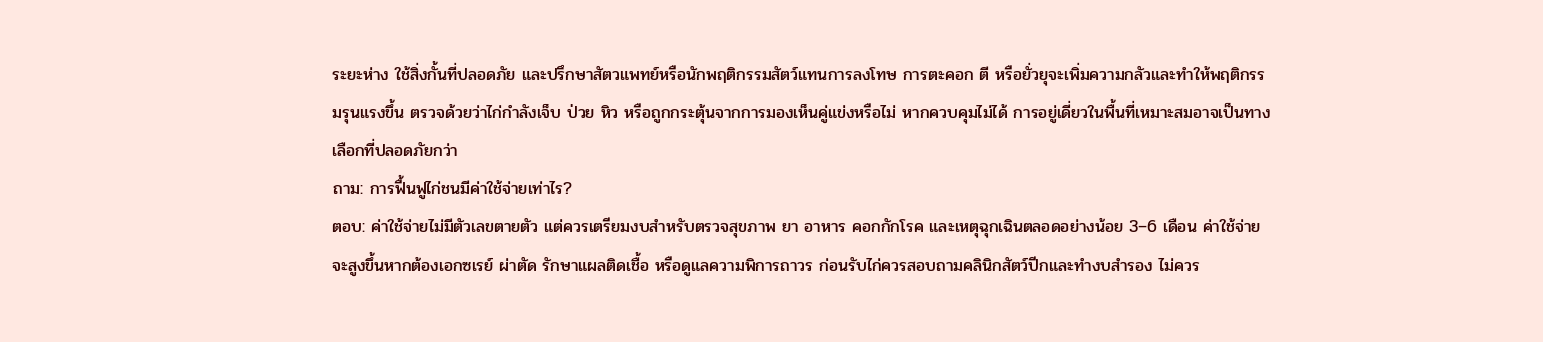ระยะห่าง ใช้สิ่งกั้นที่ปลอดภัย และปรึกษาสัตวแพทย์หรือนักพฤติกรรมสัตว์แทนการลงโทษ การตะคอก ตี หรือยั่วยุจะเพิ่มความกลัวและทำให้พฤติกรรมรุนแรงขึ้น ตรวจด้วยว่าไก่กำลังเจ็บ ป่วย หิว หรือถูกกระตุ้นจากการมองเห็นคู่แข่งหรือไม่ หากควบคุมไม่ได้ การอยู่เดี่ยวในพื้นที่เหมาะสมอาจเป็นทางเลือกที่ปลอดภัยกว่า
ถาม: การฟื้นฟูไก่ชนมีค่าใช้จ่ายเท่าไร?
ตอบ: ค่าใช้จ่ายไม่มีตัวเลขตายตัว แต่ควรเตรียมงบสำหรับตรวจสุขภาพ ยา อาหาร คอกกักโรค และเหตุฉุกเฉินตลอดอย่างน้อย 3–6 เดือน ค่าใช้จ่ายจะสูงขึ้นหากต้องเอกซเรย์ ผ่าตัด รักษาแผลติดเชื้อ หรือดูแลความพิการถาวร ก่อนรับไก่ควรสอบถามคลินิกสัตว์ปีกและทำงบสำรอง ไม่ควร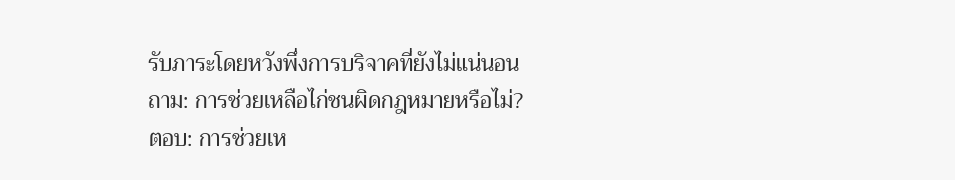รับภาระโดยหวังพึ่งการบริจาคที่ยังไม่แน่นอน
ถาม: การช่วยเหลือไก่ชนผิดกฎหมายหรือไม่?
ตอบ: การช่วยเห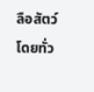ลือสัตว์โดยทั่ว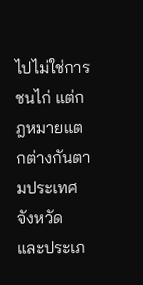ไปไม่ใช่การชนไก่ แต่กฎหมายแตกต่างกันตามประเทศ จังหวัด และประเภ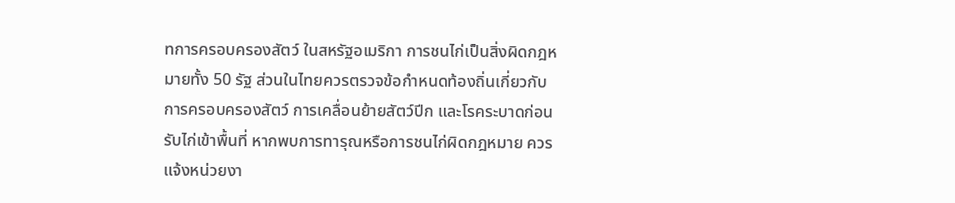ทการครอบครองสัตว์ ในสหรัฐอเมริกา การชนไก่เป็นสิ่งผิดกฎหมายทั้ง 50 รัฐ ส่วนในไทยควรตรวจข้อกำหนดท้องถิ่นเกี่ยวกับการครอบครองสัตว์ การเคลื่อนย้ายสัตว์ปีก และโรคระบาดก่อนรับไก่เข้าพื้นที่ หากพบการทารุณหรือการชนไก่ผิดกฎหมาย ควรแจ้งหน่วยงา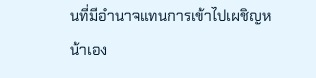นที่มีอำนาจแทนการเข้าไปเผชิญหน้าเอง